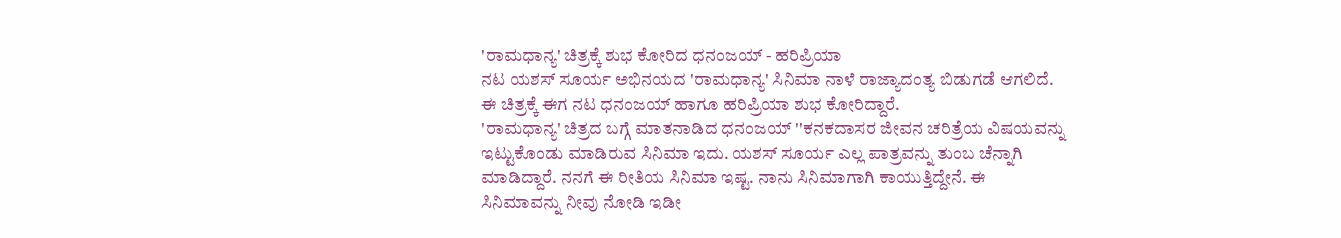'ರಾಮಧಾನ್ಯ' ಚಿತ್ರಕ್ಕೆ ಶುಭ ಕೋರಿದ ಧನಂಜಯ್ - ಹರಿಪ್ರಿಯಾ
ನಟ ಯಶಸ್ ಸೂರ್ಯ ಅಭಿನಯದ 'ರಾಮಧಾನ್ಯ' ಸಿನಿಮಾ ನಾಳೆ ರಾಜ್ಯಾದಂತ್ಯ ಬಿಡುಗಡೆ ಆಗಲಿದೆ. ಈ ಚಿತ್ರಕ್ಕೆ ಈಗ ನಟ ಧನಂಜಯ್ ಹಾಗೂ ಹರಿಪ್ರಿಯಾ ಶುಭ ಕೋರಿದ್ದಾರೆ.
'ರಾಮಧಾನ್ಯ' ಚಿತ್ರದ ಬಗ್ಗೆ ಮಾತನಾಡಿದ ಧನಂಜಯ್ ''ಕನಕದಾಸರ ಜೀವನ ಚರಿತ್ರೆಯ ವಿಷಯವನ್ನು ಇಟ್ಟುಕೊಂಡು ಮಾಡಿರುವ ಸಿನಿಮಾ ಇದು. ಯಶಸ್ ಸೂರ್ಯ ಎಲ್ಲ ಪಾತ್ರವನ್ನು ತುಂಬ ಚೆನ್ನಾಗಿ ಮಾಡಿದ್ದಾರೆ. ನನಗೆ ಈ ರೀತಿಯ ಸಿನಿಮಾ ಇಷ್ಟ. ನಾನು ಸಿನಿಮಾಗಾಗಿ ಕಾಯುತ್ತಿದ್ದೇನೆ. ಈ ಸಿನಿಮಾವನ್ನು ನೀವು ನೋಡಿ ಇಡೀ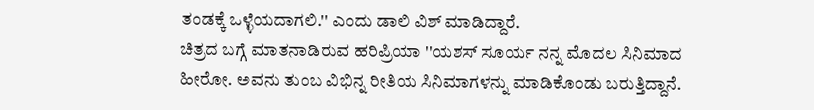ತಂಡಕ್ಕೆ ಒಳ್ಳೆಯದಾಗಲಿ.'' ಎಂದು ಡಾಲಿ ವಿಶ್ ಮಾಡಿದ್ದಾರೆ.
ಚಿತ್ರದ ಬಗ್ಗೆ ಮಾತನಾಡಿರುವ ಹರಿಪ್ರಿಯಾ ''ಯಶಸ್ ಸೂರ್ಯ ನನ್ನ ಮೊದಲ ಸಿನಿಮಾದ ಹೀರೋ. ಅವನು ತುಂಬ ವಿಭಿನ್ನ ರೀತಿಯ ಸಿನಿಮಾಗಳನ್ನು ಮಾಡಿಕೊಂಡು ಬರುತ್ತಿದ್ದಾನೆ.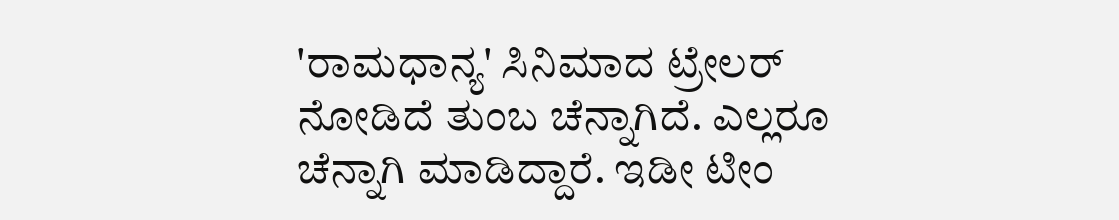'ರಾಮಧಾನ್ಯ' ಸಿನಿಮಾದ ಟ್ರೇಲರ್ ನೋಡಿದೆ ತುಂಬ ಚೆನ್ನಾಗಿದೆ. ಎಲ್ಲರೂ ಚೆನ್ನಾಗಿ ಮಾಡಿದ್ದಾರೆ. ಇಡೀ ಟೀಂ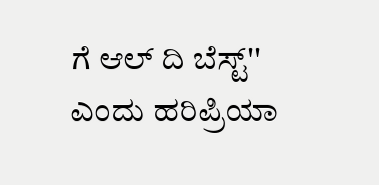ಗೆ ಆಲ್ ದಿ ಬೆಸ್ಟ್'' ಎಂದು ಹರಿಪ್ರಿಯಾ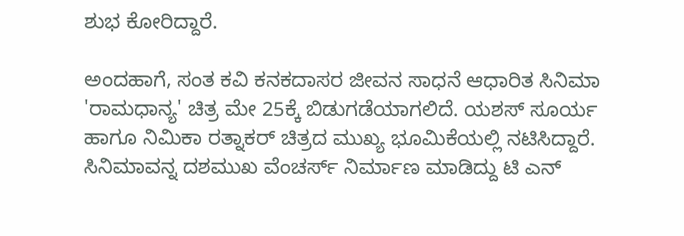ಶುಭ ಕೋರಿದ್ದಾರೆ.

ಅಂದಹಾಗೆ, ಸಂತ ಕವಿ ಕನಕದಾಸರ ಜೀವನ ಸಾಧನೆ ಆಧಾರಿತ ಸಿನಿಮಾ 'ರಾಮಧಾನ್ಯ' ಚಿತ್ರ ಮೇ 25ಕ್ಕೆ ಬಿಡುಗಡೆಯಾಗಲಿದೆ. ಯಶಸ್ ಸೂರ್ಯ ಹಾಗೂ ನಿಮಿಕಾ ರತ್ನಾಕರ್ ಚಿತ್ರದ ಮುಖ್ಯ ಭೂಮಿಕೆಯಲ್ಲಿ ನಟಿಸಿದ್ದಾರೆ. ಸಿನಿಮಾವನ್ನ ದಶಮುಖ ವೆಂಚರ್ಸ್ ನಿರ್ಮಾಣ ಮಾಡಿದ್ದು ಟಿ ಎನ್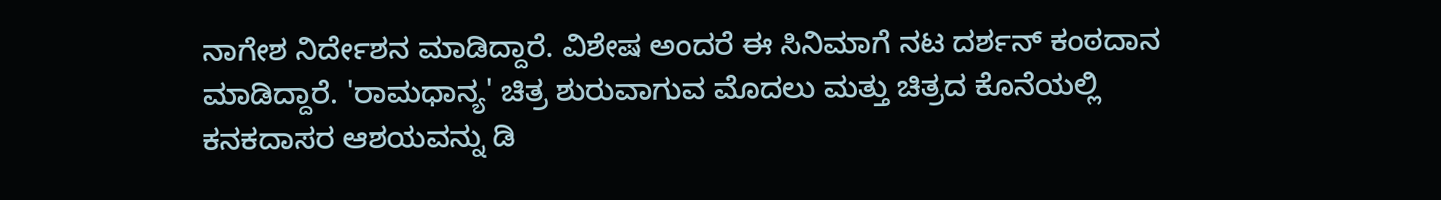ನಾಗೇಶ ನಿರ್ದೇಶನ ಮಾಡಿದ್ದಾರೆ. ವಿಶೇಷ ಅಂದರೆ ಈ ಸಿನಿಮಾಗೆ ನಟ ದರ್ಶನ್ ಕಂಠದಾನ ಮಾಡಿದ್ದಾರೆ. 'ರಾಮಧಾನ್ಯ' ಚಿತ್ರ ಶುರುವಾಗುವ ಮೊದಲು ಮತ್ತು ಚಿತ್ರದ ಕೊನೆಯಲ್ಲಿ ಕನಕದಾಸರ ಆಶಯವನ್ನು ಡಿ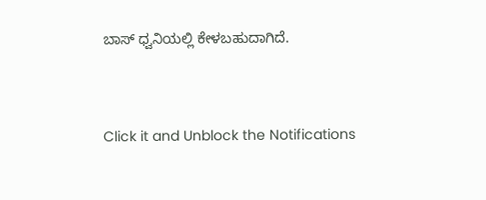ಬಾಸ್ ಧ್ವನಿಯಲ್ಲಿ ಕೇಳಬಹುದಾಗಿದೆ.


Click it and Unblock the Notifications